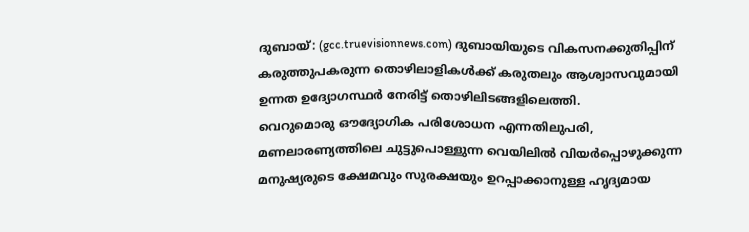ദുബായ്: (gcc.truevisionnews.com) ദുബായിയുടെ വികസനക്കുതിപ്പിന് കരുത്തുപകരുന്ന തൊഴിലാളികൾക്ക് കരുതലും ആശ്വാസവുമായി ഉന്നത ഉദ്യോഗസ്ഥർ നേരിട്ട് തൊഴിലിടങ്ങളിലെത്തി.
വെറുമൊരു ഔദ്യോഗിക പരിശോധന എന്നതിലുപരി, മണലാരണ്യത്തിലെ ചുട്ടുപൊള്ളുന്ന വെയിലിൽ വിയർപ്പൊഴുക്കുന്ന മനുഷ്യരുടെ ക്ഷേമവും സുരക്ഷയും ഉറപ്പാക്കാനുള്ള ഹൃദ്യമായ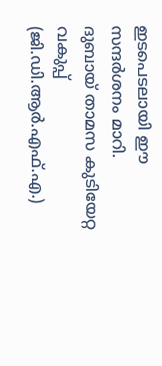ഇടപെടലായി ഈ സന്ദർശനം മാറി.
ദുബായ് താമസ കുടിയേറ്റ വകുപ്പ് (ജി.ഡി.ആർ.എഫ്.എ.)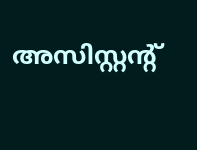അസിസ്റ്റന്റ്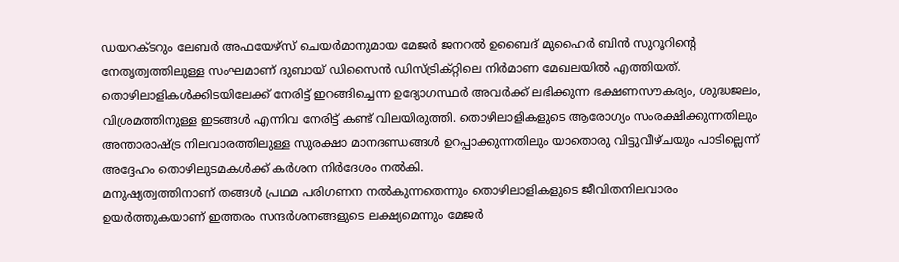ഡയറക്ടറും ലേബർ അഫയേഴ്സ് ചെയർമാനുമായ മേജർ ജനറൽ ഉബൈദ് മുഹൈർ ബിൻ സുറൂറിന്റെ നേതൃത്വത്തിലുള്ള സംഘമാണ് ദുബായ് ഡിസൈൻ ഡിസ്ട്രിക്റ്റിലെ നിർമാണ മേഖലയിൽ എത്തിയത്.
തൊഴിലാളികൾക്കിടയിലേക്ക് നേരിട്ട് ഇറങ്ങിച്ചെന്ന ഉദ്യോഗസ്ഥർ അവർക്ക് ലഭിക്കുന്ന ഭക്ഷണസൗകര്യം, ശുദ്ധജലം, വിശ്രമത്തിനുള്ള ഇടങ്ങൾ എന്നിവ നേരിട്ട് കണ്ട് വിലയിരുത്തി. തൊഴിലാളികളുടെ ആരോഗ്യം സംരക്ഷിക്കുന്നതിലും അന്താരാഷ്ട്ര നിലവാരത്തിലുള്ള സുരക്ഷാ മാനദണ്ഡങ്ങൾ ഉറപ്പാക്കുന്നതിലും യാതൊരു വിട്ടുവീഴ്ചയും പാടില്ലെന്ന് അദ്ദേഹം തൊഴിലുടമകൾക്ക് കർശന നിർദേശം നൽകി.
മനുഷ്യത്വത്തിനാണ് തങ്ങൾ പ്രഥമ പരിഗണന നൽകുന്നതെന്നും തൊഴിലാളികളുടെ ജീവിതനിലവാരം ഉയർത്തുകയാണ് ഇത്തരം സന്ദർശനങ്ങളുടെ ലക്ഷ്യമെന്നും മേജർ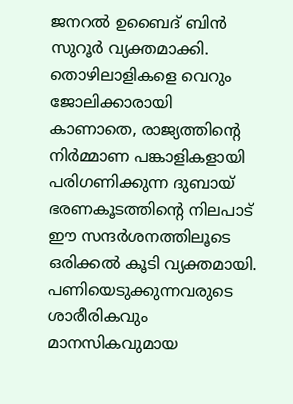ജനറൽ ഉബൈദ് ബിൻ സുറൂർ വ്യക്തമാക്കി.
തൊഴിലാളികളെ വെറും ജോലിക്കാരായി കാണാതെ, രാജ്യത്തിന്റെ നിർമ്മാണ പങ്കാളികളായി പരിഗണിക്കുന്ന ദുബായ് ഭരണകൂടത്തിന്റെ നിലപാട് ഈ സന്ദർശനത്തിലൂടെ ഒരിക്കൽ കൂടി വ്യക്തമായി. പണിയെടുക്കുന്നവരുടെ ശാരീരികവും മാനസികവുമായ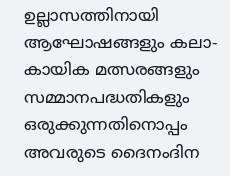ഉല്ലാസത്തിനായി ആഘോഷങ്ങളും കലാ-കായിക മത്സരങ്ങളും സമ്മാനപദ്ധതികളും ഒരുക്കുന്നതിനൊപ്പം അവരുടെ ദൈനംദിന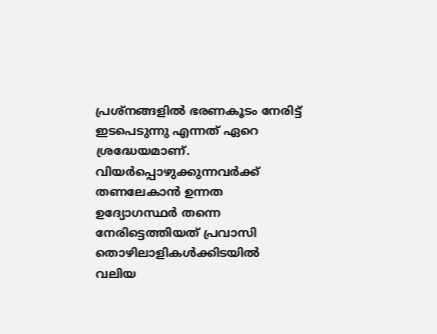പ്രശ്നങ്ങളിൽ ഭരണകൂടം നേരിട്ട് ഇടപെടുന്നു എന്നത് ഏറെ ശ്രദ്ധേയമാണ്. വിയർപ്പൊഴുക്കുന്നവർക്ക് തണലേകാൻ ഉന്നത ഉദ്യോഗസ്ഥർ തന്നെ നേരിട്ടെത്തിയത് പ്രവാസി തൊഴിലാളികൾക്കിടയിൽ വലിയ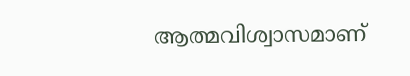ആത്മവിശ്വാസമാണ്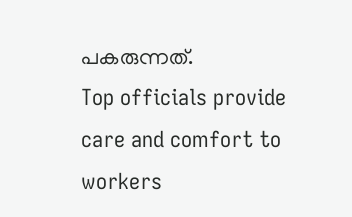പകരുന്നത്.
Top officials provide care and comfort to workers